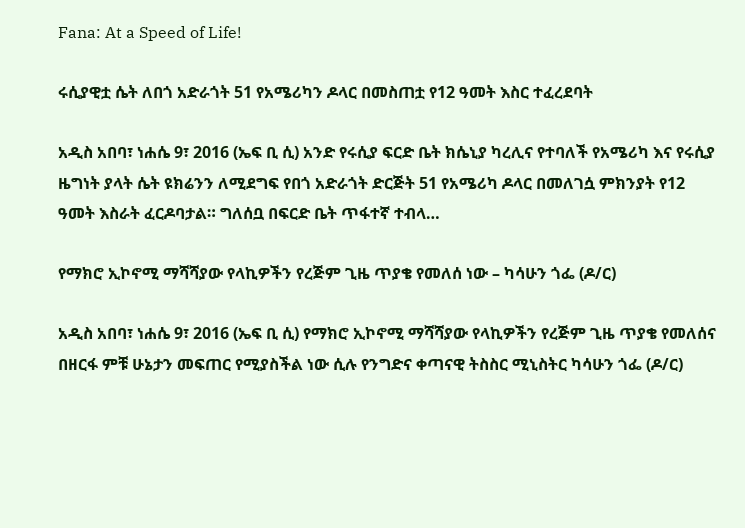Fana: At a Speed of Life!

ሩሲያዊቷ ሴት ለበጎ አድራጎት 51 የአሜሪካን ዶላር በመስጠቷ የ12 ዓመት እስር ተፈረደባት

አዲስ አበባ፣ ነሐሴ 9፣ 2016 (ኤፍ ቢ ሲ) አንድ የሩሲያ ፍርድ ቤት ክሴኒያ ካረሊና የተባለች የአሜሪካ እና የሩሲያ ዜግነት ያላት ሴት ዩክሬንን ለሚደግፍ የበጎ አድራጎት ድርጅት 51 የአሜሪካ ዶላር በመለገሷ ምክንያት የ12 ዓመት እስራት ፈርዶባታል። ግለሰቧ በፍርድ ቤት ጥፋተኛ ተብላ…

የማክሮ ኢኮኖሚ ማሻሻያው የላኪዎችን የረጅም ጊዜ ጥያቄ የመለሰ ነው – ካሳሁን ጎፌ (ዶ/ር)

አዲስ አበባ፣ ነሐሴ 9፣ 2016 (ኤፍ ቢ ሲ) የማክሮ ኢኮኖሚ ማሻሻያው የላኪዎችን የረጅም ጊዜ ጥያቄ የመለሰና በዘርፋ ምቹ ሁኔታን መፍጠር የሚያስችል ነው ሲሉ የንግድና ቀጣናዊ ትስስር ሚኒስትር ካሳሁን ጎፌ (ዶ/ር)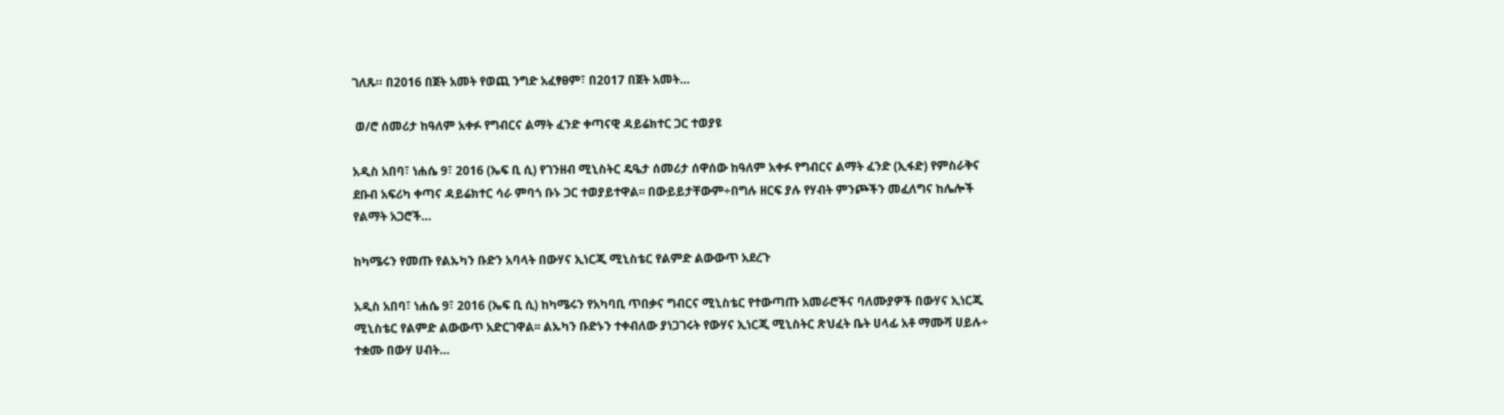ገለጹ። በ2016 በጀት አመት የወጪ ንግድ አፈፃፀም፣ በ2017 በጀት አመት…

 ወ/ሮ ሰመሪታ ከዓለም አቀፉ የግብርና ልማት ፈንድ ቀጣናዊ ዳይሬክተር ጋር ተወያዩ

አዲስ አበባ፣ ነሐሴ 9፣ 2016 (ኤፍ ቢ ሲ) የገንዘብ ሚኒስትር ዴዔታ ሰመሪታ ሰዋሰው ከዓለም አቀፉ የግብርና ልማት ፈንድ (ኢፋድ) የምስራቅና ደቡብ አፍሪካ ቀጣና ዳይሬክተር ሳራ ምባጎ ቡኑ ጋር ተወያይተዋል፡፡ በውይይታቸውም÷በግሉ ዘርፍ ያሉ የሃብት ምንጮችን መፈለግና ከሌሎች የልማት አጋሮች…

ከካሜሩን የመጡ የልኡካን ቡድን አባላት በውሃና ኢነርጂ ሚኒስቴር የልምድ ልውውጥ አደረጉ

አዲስ አበባ፣ ነሐሴ 9፣ 2016 (ኤፍ ቢ ሲ) ከካሜሩን የአካባቢ ጥበቃና ግብርና ሚኒስቴር የተውጣጡ አመራሮችና ባለሙያዎች በውሃና ኢነርጂ ሚኒስቴር የልምድ ልውውጥ አድርገዋል፡፡ ልኡካን ቡድኑን ተቀብለው ያነጋገሩት የውሃና ኢነርጂ ሚኒስትር ጽህፈት ቤት ሀላፊ አቶ ማሙሻ ሀይሉ÷ ተቋሙ በውሃ ሀብት…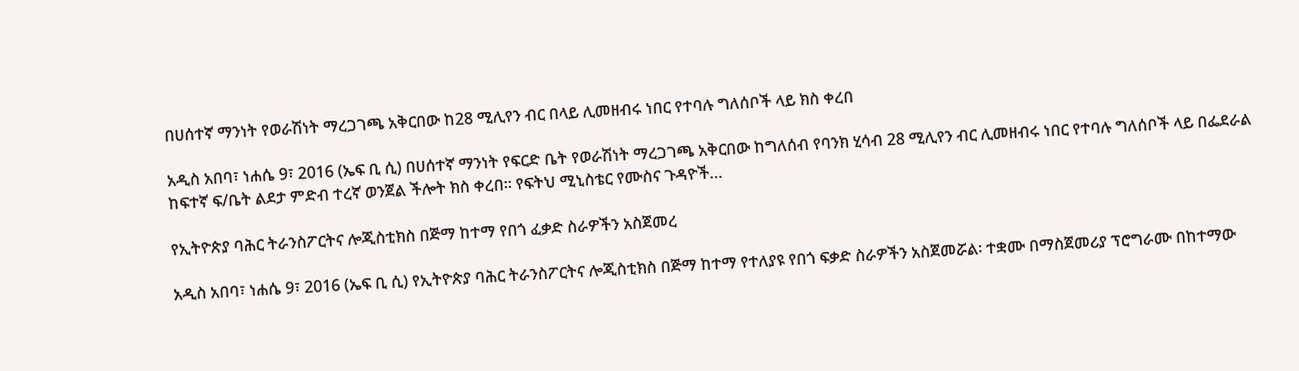በሀሰተኛ ማንነት የወራሽነት ማረጋገጫ አቅርበው ከ28 ሚሊየን ብር በላይ ሊመዘብሩ ነበር የተባሉ ግለሰቦች ላይ ክስ ቀረበ

አዲስ አበባ፣ ነሐሴ 9፣ 2016 (ኤፍ ቢ ሲ) በሀሰተኛ ማንነት የፍርድ ቤት የወራሽነት ማረጋገጫ አቅርበው ከግለሰብ የባንክ ሂሳብ 28 ሚሊየን ብር ሊመዘብሩ ነበር የተባሉ ግለሰቦች ላይ በፌደራል ከፍተኛ ፍ/ቤት ልደታ ምድብ ተረኛ ወንጀል ችሎት ክስ ቀረበ፡፡ የፍትህ ሚኒስቴር የሙስና ጉዳዮች…

የኢትዮጵያ ባሕር ትራንስፖርትና ሎጂስቲክስ በጅማ ከተማ የበጎ ፈቃድ ስራዎችን አስጀመረ

አዲስ አበባ፣ ነሐሴ 9፣ 2016 (ኤፍ ቢ ሲ) የኢትዮጵያ ባሕር ትራንስፖርትና ሎጂስቲክስ በጅማ ከተማ የተለያዩ የበጎ ፍቃድ ስራዎችን አስጀመሯል፡ ተቋሙ በማስጀመሪያ ፕሮግራሙ በከተማው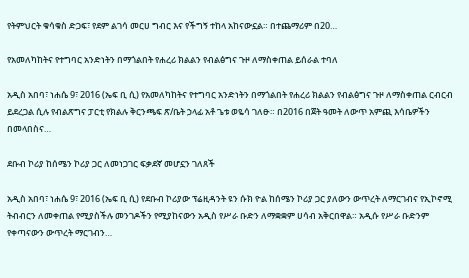የትምህርት ቁሳቁስ ድጋፍ፣ የደም ልገሳ መርሀ ግብር እና የችግኝ ተከላ አከናውኗል። በተጨማሪም በ20…

የአመለካከትና የተግባር አንድነትን በማጎልበት የሐረሪ ክልልን የብልፅግና ጉዞ ለማስቀጠል ይሰራል ተባለ

አዲስ አበባ፣ ነሐሴ 9፣ 2016 (ኤፍ ቢ ሲ) የአመለካከትና የተግባር አንድነትን በማጎልበት የሐረሪ ክልልን የብልፅግና ጉዞ ለማስቀጠል ርብርብ ይደረጋል ሲሉ የብልጽግና ፓርቲ የክልሉ ቅርንጫፍ ጽ/ቤት ኃላፊ አቶ ጌቱ ወዬሳ ገለፁ። በ2016 በጀት ዓመት ለውጥ አምጪ እሳቤዎችን በመላበስና…

ደቡብ ኮሪያ ከሰሜን ኮሪያ ጋር ለመነጋገር ፍቃደኛ መሆኗን ገለጸች

አዲስ አበባ፣ ነሐሴ 9፣ 2016 (ኤፍ ቢ ሲ) የደቡብ ኮሪያው ፕሬዚዳንት ዩን ሱክ ዮል ከሰሜን ኮሪያ ጋር ያለውን ውጥረት ለማርገብና የኢኮኖሚ ትብብርን ለመቀጠል የሚያስችሉ መንገዶችን የሚያከናውን አዲስ የሥራ ቡድን ለማቋቋም ሀሳብ አቅርበዋል። አዲሱ የሥራ ቡድንም የቀጣናውን ውጥረት ማርገብን…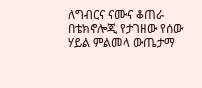ለግብርና ናሙና ቆጠራ በቴክኖሎጂ የታገዘው የሰው ሃይል ምልመላ ውጤታማ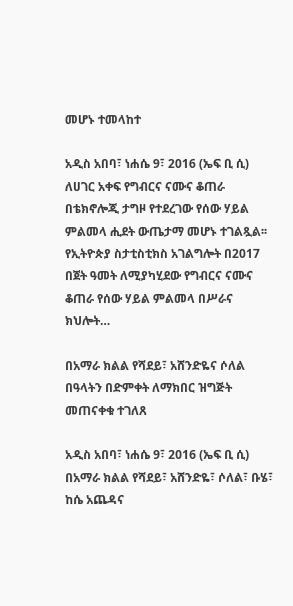መሆኑ ተመላከተ

አዲስ አበባ፣ ነሐሴ 9፣ 2016 (ኤፍ ቢ ሲ) ለሀገር አቀፍ የግብርና ናሙና ቆጠራ በቴክኖሎጂ ታግዞ የተደረገው የሰው ሃይል ምልመላ ሒደት ውጤታማ መሆኑ ተገልጿል፡፡ የኢትዮጵያ ስታቲስቲክስ አገልግሎት በ2017 በጀት ዓመት ለሚያካሂደው የግብርና ናሙና ቆጠራ የሰው ሃይል ምልመላ በሥራና ክህሎት…

በአማራ ክልል የሻደይ፣ አሸንድዬና ሶለል በዓላትን በድምቀት ለማክበር ዝግጅት መጠናቀቁ ተገለጸ

አዲስ አበባ፣ ነሐሴ 9፣ 2016 (ኤፍ ቢ ሲ) በአማራ ክልል የሻደይ፣ አሸንድዬ፣ ሶለል፣ ቡሄ፣ ከሴ አጨዳና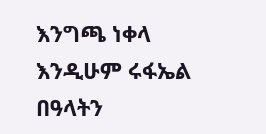እንግጫ ነቀላ እንዲሁም ሩፋኤል በዓላትን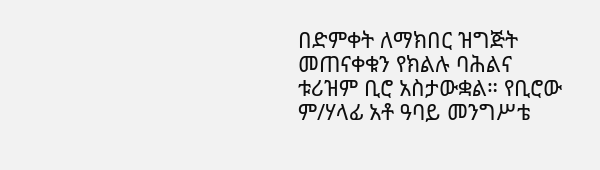በድምቀት ለማክበር ዝግጅት መጠናቀቁን የክልሉ ባሕልና ቱሪዝም ቢሮ አስታውቋል። የቢሮው ም/ሃላፊ አቶ ዓባይ መንግሥቴ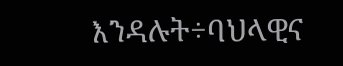እንዳሉት÷ባህላዊና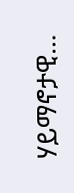ሃይማኖታዊ…